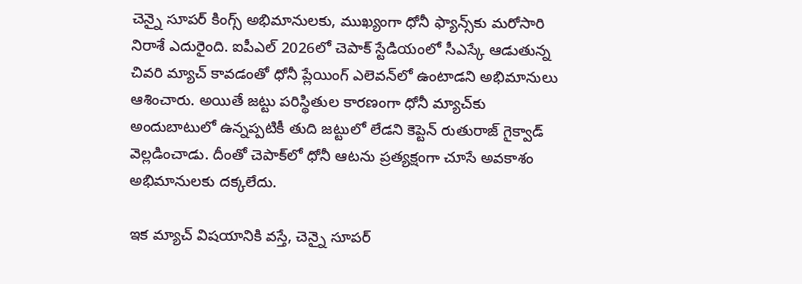చెన్నై సూపర్ కింగ్స్ అభిమానులకు, ముఖ్యంగా ధోనీ ఫ్యాన్స్‌కు మరోసారి నిరాశే ఎదురైంది. ఐపీఎల్ 2026లో చెపాక్ స్టేడియంలో సీఎస్కే ఆడుతున్న చివరి మ్యాచ్ కావడంతో ధోనీ ప్లేయింగ్ ఎలెవన్‌లో ఉంటాడని అభిమానులు ఆశించారు. అయితే జట్టు పరిస్థితుల కారణంగా ధోనీ మ్యాచ్‌కు అందుబాటులో ఉన్నప్పటికీ తుది జట్టులో లేడని కెప్టెన్ రుతురాజ్ గైక్వాడ్ వెల్లడించాడు. దీంతో చెపాక్‌లో ధోనీ ఆటను ప్రత్యక్షంగా చూసే అవకాశం అభిమానులకు దక్కలేదు.

ఇక మ్యాచ్ విషయానికి వస్తే, చెన్నై సూపర్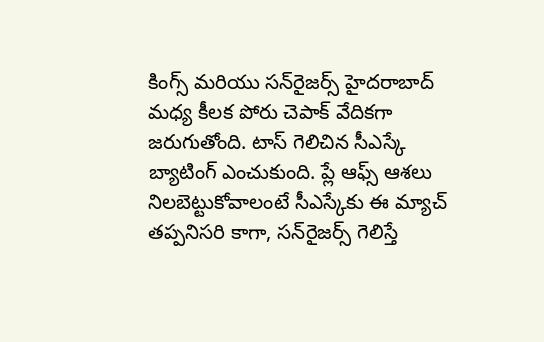కింగ్స్ మరియు సన్‌రైజర్స్ హైదరాబాద్ మధ్య కీలక పోరు చెపాక్ వేదికగా జరుగుతోంది. టాస్ గెలిచిన సీఎస్కే బ్యాటింగ్ ఎంచుకుంది. ప్లే ఆఫ్స్ ఆశలు నిలబెట్టుకోవాలంటే సీఎస్కేకు ఈ మ్యాచ్ తప్పనిసరి కాగా, సన్‌రైజర్స్ గెలిస్తే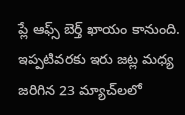ప్లే ఆఫ్స్ బెర్త్ ఖాయం కానుంది. ఇప్పటివరకు ఇరు జట్ల మధ్య జరిగిన 23 మ్యాచ్‌లలో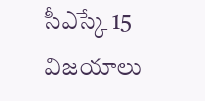సీఎస్కే 15 విజయాలు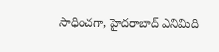సాధించగా, హైదరాబాద్ ఎనిమిది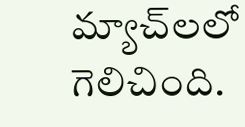మ్యాచ్‌లలో గెలిచింది.